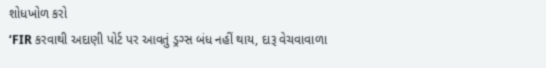શોધખોળ કરો
‘FIR કરવાથી અદાણી પોર્ટ પર આવતું ડ્રગ્સ બંધ નહીં થાય, દારૂ વેચવાવાળા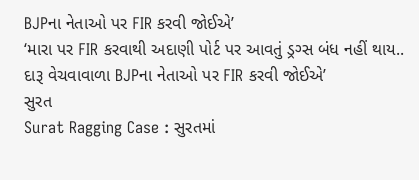BJPના નેતાઓ પર FIR કરવી જોઈએ’
‘મારા પર FIR કરવાથી અદાણી પોર્ટ પર આવતું ડ્રગ્સ બંધ નહીં થાય.. દારૂ વેચવાવાળા BJPના નેતાઓ પર FIR કરવી જોઈએ’
સુરત
Surat Ragging Case : સુરતમાં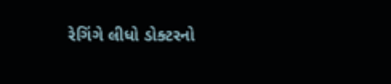રેગિંગે લીધો ડોક્ટરનો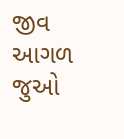જીવ
આગળ જુઓ